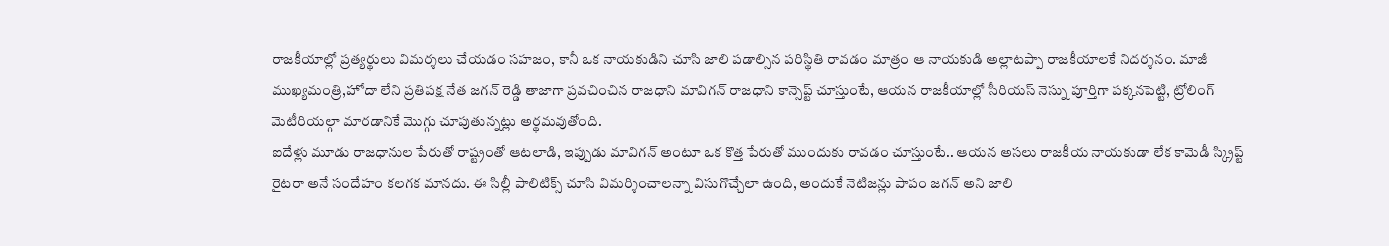రాజకీయాల్లో ప్రత్యర్థులు విమర్శలు చేయడం సహజం, కానీ ఒక నాయకుడిని చూసి జాలి పడాల్సిన పరిస్థితి రావడం మాత్రం ఆ నాయకుడి అల్లాటప్పా రాజకీయాలకే నిదర్శనం. మాజీ ముఖ్యమంత్రి,హోదా లేని ప్రతిపక్ష నేత జగన్ రెడ్డి తాజాగా ప్రవచించిన రాజధాని మావిగన్ రాజధాని కాన్సెప్ట్ చూస్తుంటే, ఆయన రాజకీయాల్లో సీరియస్ నెస్ను పూర్తిగా పక్కనపెట్టి, ట్రోలింగ్ మెటీరియల్గా మారడానికే మొగ్గు చూపుతున్నట్లు అర్థమవుతోంది.
ఐదేళ్లు మూడు రాజధానుల పేరుతో రాష్ట్రంతో ఆటలాడి, ఇప్పుడు మావిగన్ అంటూ ఒక కొత్త పేరుతో ముందుకు రావడం చూస్తుంటే.. ఆయన అసలు రాజకీయ నాయకుడా లేక కామెడీ స్క్రిప్ట్ రైటరా అనే సందేహం కలగక మానదు. ఈ సిల్లీ పాలిటిక్స్ చూసి విమర్శించాలన్నా విసుగొచ్చేలా ఉంది, అందుకే నెటిజన్లు పాపం జగన్ అని జాలి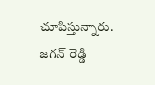చూపిస్తున్నారు.
జగన్ రెడ్డి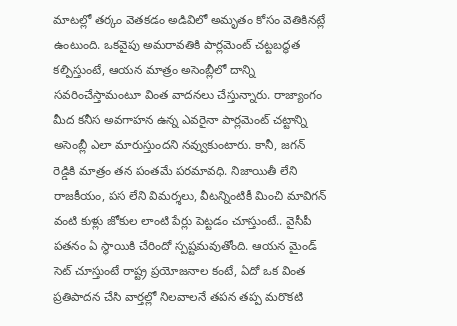మాటల్లో తర్కం వెతకడం అడివిలో అమృతం కోసం వెతికినట్లే ఉంటుంది. ఒకవైపు అమరావతికి పార్లమెంట్ చట్టబద్ధత కల్పిస్తుంటే, ఆయన మాత్రం అసెంబ్లీలో దాన్ని సవరించేస్తామంటూ వింత వాదనలు చేస్తున్నారు. రాజ్యాంగం మీద కనీస అవగాహన ఉన్న ఎవరైనా పార్లమెంట్ చట్టాన్ని అసెంబ్లీ ఎలా మారుస్తుందని నవ్వుకుంటారు. కానీ, జగన్ రెడ్డికి మాత్రం తన పంతమే పరమావధి. నిజాయితీ లేని రాజకీయం, పస లేని విమర్శలు, వీటన్నింటికీ మించి మావిగన్ వంటి కుళ్లు జోకుల లాంటి పేర్లు పెట్టడం చూస్తుంటే.. వైసీపీ పతనం ఏ స్థాయికి చేరిందో స్పష్టమవుతోంది. ఆయన మైండ్ సెట్ చూస్తుంటే రాష్ట్ర ప్రయోజనాల కంటే, ఏదో ఒక వింత ప్రతిపాదన చేసి వార్తల్లో నిలవాలనే తపన తప్ప మరొకటి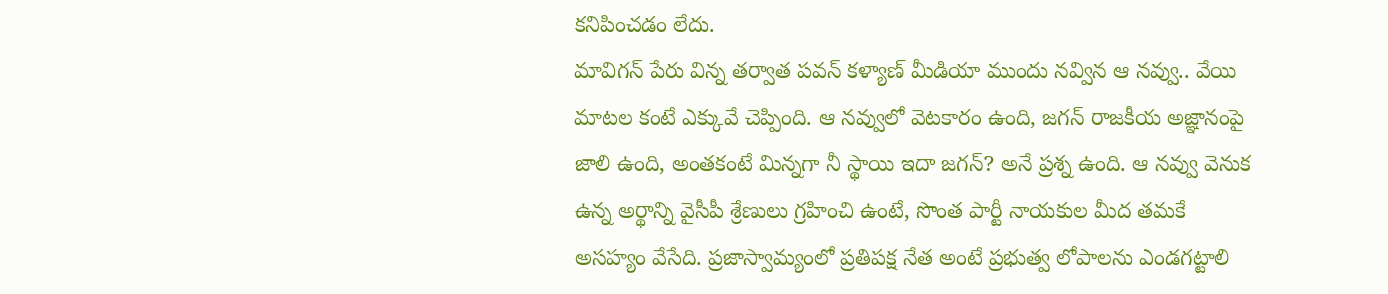కనిపించడం లేదు.
మావిగన్ పేరు విన్న తర్వాత పవన్ కళ్యాణ్ మీడియా ముందు నవ్విన ఆ నవ్వు.. వేయి మాటల కంటే ఎక్కువే చెప్పింది. ఆ నవ్వులో వెటకారం ఉంది, జగన్ రాజకీయ అజ్ఞానంపై జాలి ఉంది, అంతకంటే మిన్నగా నీ స్థాయి ఇదా జగన్? అనే ప్రశ్న ఉంది. ఆ నవ్వు వెనుక ఉన్న అర్థాన్ని వైసీపీ శ్రేణులు గ్రహించి ఉంటే, సొంత పార్టీ నాయకుల మీద తమకే అసహ్యం వేసేది. ప్రజాస్వామ్యంలో ప్రతిపక్ష నేత అంటే ప్రభుత్వ లోపాలను ఎండగట్టాలి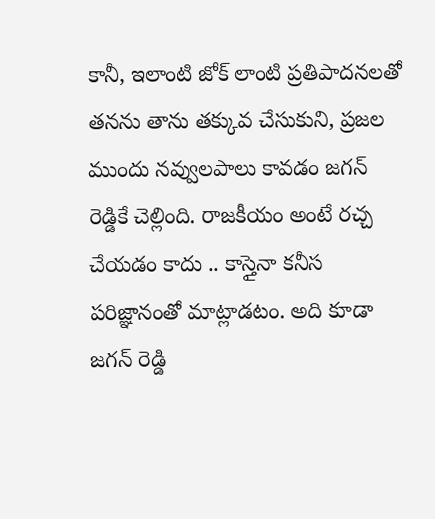కానీ, ఇలాంటి జోక్ లాంటి ప్రతిపాదనలతో తనను తాను తక్కువ చేసుకుని, ప్రజల ముందు నవ్వులపాలు కావడం జగన్ రెడ్డికే చెల్లింది. రాజకీయం అంటే రచ్చ చేయడం కాదు .. కాస్తైనా కనీస పరిజ్ఞానంతో మాట్లాడటం. అది కూడా జగన్ రెడ్డి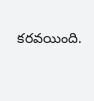కరవయింది.